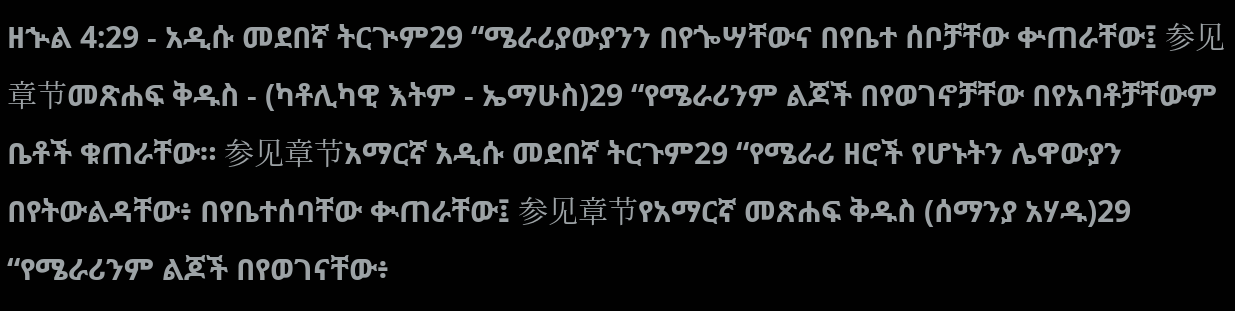ዘኍል 4:29 - አዲሱ መደበኛ ትርጒም29 “ሜራሪያውያንን በየጐሣቸውና በየቤተ ሰቦቻቸው ቍጠራቸው፤ 参见章节መጽሐፍ ቅዱስ - (ካቶሊካዊ እትም - ኤማሁስ)29 “የሜራሪንም ልጆች በየወገኖቻቸው በየአባቶቻቸውም ቤቶች ቁጠራቸው። 参见章节አማርኛ አዲሱ መደበኛ ትርጉም29 “የሜራሪ ዘሮች የሆኑትን ሌዋውያን በየትውልዳቸው፥ በየቤተሰባቸው ቊጠራቸው፤ 参见章节የአማርኛ መጽሐፍ ቅዱስ (ሰማንያ አሃዱ)29 “የሜራሪንም ልጆች በየወገናቸው፥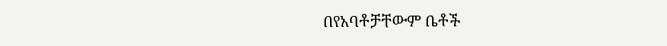በየአባቶቻቸውም ቤቶች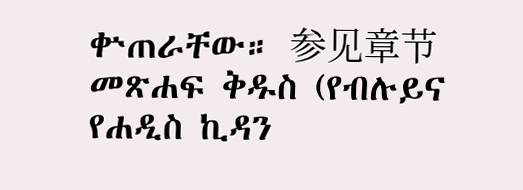ቍጠራቸው። 参见章节መጽሐፍ ቅዱስ (የብሉይና የሐዲስ ኪዳን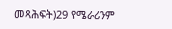መጻሕፍት)29 የሜራሪንም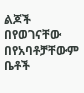ልጆች በየወገናቸው በየአባቶቻቸውም ቤቶች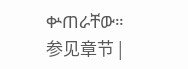ቍጠራቸው። 参见章节 |